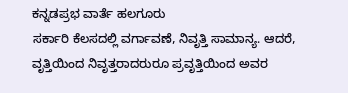ಕನ್ನಡಪ್ರಭ ವಾರ್ತೆ ಹಲಗೂರು
ಸರ್ಕಾರಿ ಕೆಲಸದಲ್ಲಿ ವರ್ಗಾವಣೆ, ನಿವೃತ್ತಿ ಸಾಮಾನ್ಯ. ಆದರೆ, ವೃತ್ತಿಯಿಂದ ನಿವೃತ್ತರಾದರುರೂ ಪ್ರವೃತ್ತಿಯಿಂದ ಅವರ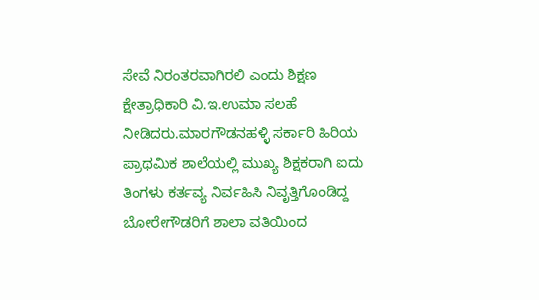ಸೇವೆ ನಿರಂತರವಾಗಿರಲಿ ಎಂದು ಶಿಕ್ಷಣ ಕ್ಷೇತ್ರಾಧಿಕಾರಿ ವಿ.ಇ.ಉಮಾ ಸಲಹೆ ನೀಡಿದರು.ಮಾರಗೌಡನಹಳ್ಳಿ ಸರ್ಕಾರಿ ಹಿರಿಯ ಪ್ರಾಥಮಿಕ ಶಾಲೆಯಲ್ಲಿ ಮುಖ್ಯ ಶಿಕ್ಷಕರಾಗಿ ಐದು ತಿಂಗಳು ಕರ್ತವ್ಯ ನಿರ್ವಹಿಸಿ ನಿವೃತ್ತಿಗೊಂಡಿದ್ದ ಬೋರೇಗೌಡರಿಗೆ ಶಾಲಾ ವತಿಯಿಂದ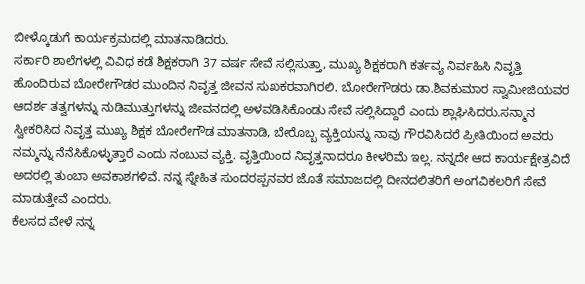ಬೀಳ್ಕೊಡುಗೆ ಕಾರ್ಯಕ್ರಮದಲ್ಲಿ ಮಾತನಾಡಿದರು.
ಸರ್ಕಾರಿ ಶಾಲೆಗಳಲ್ಲಿ ವಿವಿಧ ಕಡೆ ಶಿಕ್ಷಕರಾಗಿ 37 ವರ್ಷ ಸೇವೆ ಸಲ್ಲಿಸುತ್ತಾ, ಮುಖ್ಯ ಶಿಕ್ಷಕರಾಗಿ ಕರ್ತವ್ಯ ನಿರ್ವಹಿಸಿ ನಿವೃತ್ತಿ ಹೊಂದಿರುವ ಬೋರೇಗೌಡರ ಮುಂದಿನ ನಿವೃತ್ತ ಜೀವನ ಸುಖಕರವಾಗಿರಲಿ. ಬೋರೇಗೌಡರು ಡಾ.ಶಿವಕುಮಾರ ಸ್ವಾಮೀಜಿಯವರ ಆದರ್ಶ ತತ್ವಗಳನ್ನು ನುಡಿಮುತ್ತುಗಳನ್ನು ಜೀವನದಲ್ಲಿ ಅಳವಡಿಸಿಕೊಂಡು ಸೇವೆ ಸಲ್ಲಿಸಿದ್ದಾರೆ ಎಂದು ಶ್ಲಾಘಿಸಿದರು.ಸನ್ಮಾನ ಸ್ವೀಕರಿಸಿದ ನಿವೃತ್ತ ಮುಖ್ಯ ಶಿಕ್ಷಕ ಬೋರೇಗೌಡ ಮಾತನಾಡಿ, ಬೇರೊಬ್ಬ ವ್ಯಕ್ತಿಯನ್ನು ನಾವು ಗೌರವಿಸಿದರೆ ಪ್ರೀತಿಯಿಂದ ಅವರು ನಮ್ಮನ್ನು ನೆನೆಸಿಕೊಳ್ಳುತ್ತಾರೆ ಎಂದು ನಂಬುವ ವ್ಯಕ್ತಿ. ವೃತ್ತಿಯಿಂದ ನಿವೃತ್ತನಾದರೂ ಕೀಳರಿಮೆ ಇಲ್ಲ. ನನ್ನದೇ ಆದ ಕಾರ್ಯಕ್ಷೇತ್ರವಿದೆ ಅದರಲ್ಲಿ ತುಂಬಾ ಅವಕಾಶಗಳಿವೆ. ನನ್ನ ಸ್ನೇಹಿತ ಸುಂದರಪ್ಪನವರ ಜೊತೆ ಸಮಾಜದಲ್ಲಿ ದೀನದಲಿತರಿಗೆ ಅಂಗವಿಕಲರಿಗೆ ಸೇವೆ ಮಾಡುತ್ತೇವೆ ಎಂದರು.
ಕೆಲಸದ ವೇಳೆ ನನ್ನ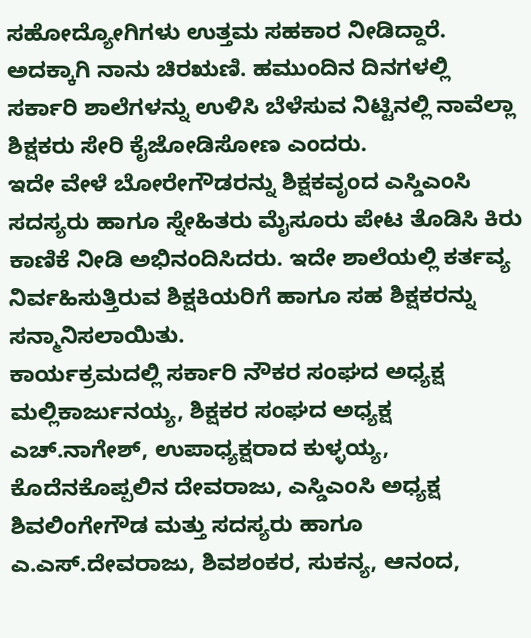ಸಹೋದ್ಯೋಗಿಗಳು ಉತ್ತಮ ಸಹಕಾರ ನೀಡಿದ್ದಾರೆ. ಅದಕ್ಕಾಗಿ ನಾನು ಚಿರಋಣಿ. ಹಮುಂದಿನ ದಿನಗಳಲ್ಲಿ ಸರ್ಕಾರಿ ಶಾಲೆಗಳನ್ನು ಉಳಿಸಿ ಬೆಳೆಸುವ ನಿಟ್ಟಿನಲ್ಲಿ ನಾವೆಲ್ಲಾ ಶಿಕ್ಷಕರು ಸೇರಿ ಕೈಜೋಡಿಸೋಣ ಎಂದರು.
ಇದೇ ವೇಳೆ ಬೋರೇಗೌಡರನ್ನು ಶಿಕ್ಷಕವೃಂದ ಎಸ್ಡಿಎಂಸಿ ಸದಸ್ಯರು ಹಾಗೂ ಸ್ನೇಹಿತರು ಮೈಸೂರು ಪೇಟ ತೊಡಿಸಿ ಕಿರು ಕಾಣಿಕೆ ನೀಡಿ ಅಭಿನಂದಿಸಿದರು. ಇದೇ ಶಾಲೆಯಲ್ಲಿ ಕರ್ತವ್ಯ ನಿರ್ವಹಿಸುತ್ತಿರುವ ಶಿಕ್ಷಕಿಯರಿಗೆ ಹಾಗೂ ಸಹ ಶಿಕ್ಷಕರನ್ನು ಸನ್ಮಾನಿಸಲಾಯಿತು.
ಕಾರ್ಯಕ್ರಮದಲ್ಲಿ ಸರ್ಕಾರಿ ನೌಕರ ಸಂಘದ ಅಧ್ಯಕ್ಷ ಮಲ್ಲಿಕಾರ್ಜುನಯ್ಯ, ಶಿಕ್ಷಕರ ಸಂಘದ ಅಧ್ಯಕ್ಷ ಎಚ್.ನಾಗೇಶ್, ಉಪಾಧ್ಯಕ್ಷರಾದ ಕುಳ್ಳಯ್ಯ, ಕೊದೆನಕೊಪ್ಪಲಿನ ದೇವರಾಜು, ಎಸ್ಡಿಎಂಸಿ ಅಧ್ಯಕ್ಷ ಶಿವಲಿಂಗೇಗೌಡ ಮತ್ತು ಸದಸ್ಯರು ಹಾಗೂ ಎ.ಎಸ್.ದೇವರಾಜು, ಶಿವಶಂಕರ, ಸುಕನ್ಯ, ಆನಂದ,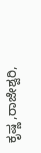ಕೃಷ್ಣ ,ರಾಜೇಶ್ವರಿ,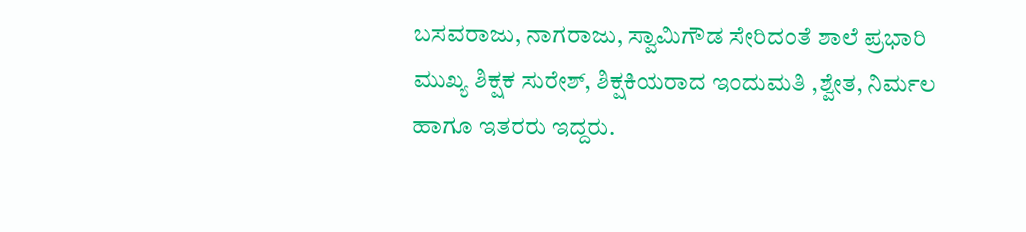ಬಸವರಾಜು, ನಾಗರಾಜು, ಸ್ವಾಮಿಗೌಡ ಸೇರಿದಂತೆ ಶಾಲೆ ಪ್ರಭಾರಿ ಮುಖ್ಯ ಶಿಕ್ಷಕ ಸುರೇಶ್, ಶಿಕ್ಷಕಿಯರಾದ ಇಂದುಮತಿ ,ಶ್ವೇತ, ನಿರ್ಮಲ ಹಾಗೂ ಇತರರು ಇದ್ದರು.